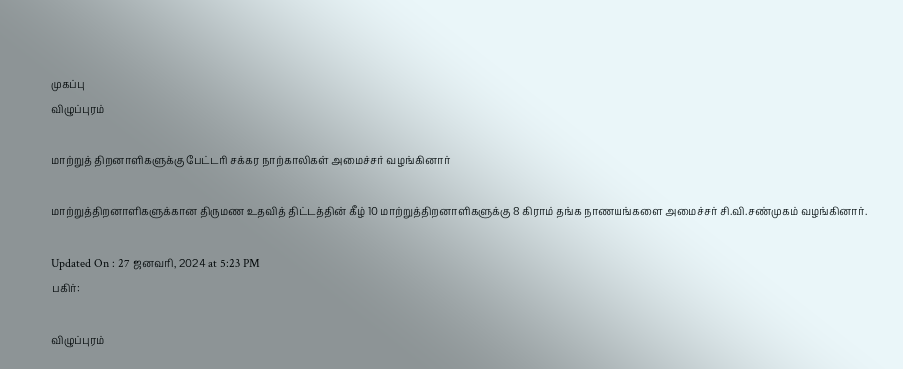முகப்பு
விழுப்புரம்

மாற்றுத் திறனாளிகளுக்கு பேட்டரி சக்கர நாற்காலிகள் அமைச்சர் வழங்கினார்

மாற்றுத்திறனாளிகளுக்கான திருமண உதவித் திட்டத்தின் கீழ் 10 மாற்றுத்திறனாளிகளுக்கு 8 கிராம் தங்க நாணயங்களை அமைச்சர் சி.வி.சண்முகம் வழங்கினார்.

Updated On : 27 ஜனவரி, 2024 at 5:23 PM
பகிர்:

விழுப்புரம்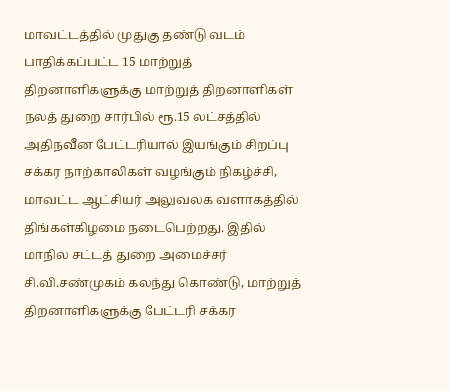மாவட்டத்தில் முதுகு தண்டு வடம் பாதிக்கப்பட்ட 15 மாற்றுத் திறனாளிகளுக்கு மாற்றுத் திறனாளிகள் நலத் துறை சார்பில் ரூ.15 லட்சத்தில் அதிநவீன பேட்டரியால் இயங்கும் சிறப்பு சக்கர நாற்காலிகள் வழங்கும் நிகழ்ச்சி, மாவட்ட ஆட்சியர் அலுவலக வளாகத்தில் திங்கள்கிழமை நடைபெற்றது. இதில் மாநில சட்டத் துறை அமைச்சர் சி.வி.சண்முகம் கலந்து கொண்டு, மாற்றுத் திறனாளிகளுக்கு பேட்டரி சக்கர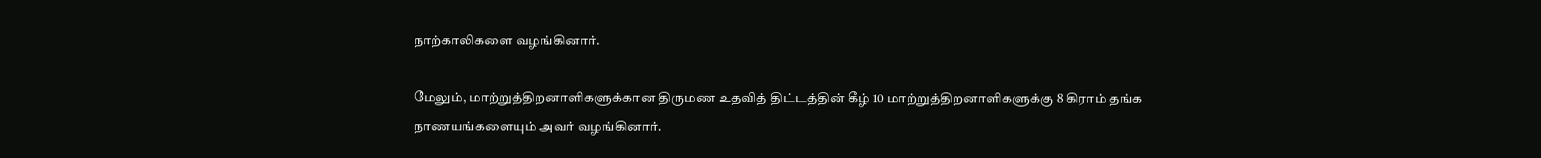நாற்காலிகளை வழங்கினார்.

மேலும், மாற்றுத்திறனாளிகளுக்கான திருமண உதவித் திட்டத்தின் கீழ் 10 மாற்றுத்திறனாளிகளுக்கு 8 கிராம் தங்க நாணயங்களையும் அவர் வழங்கினார்.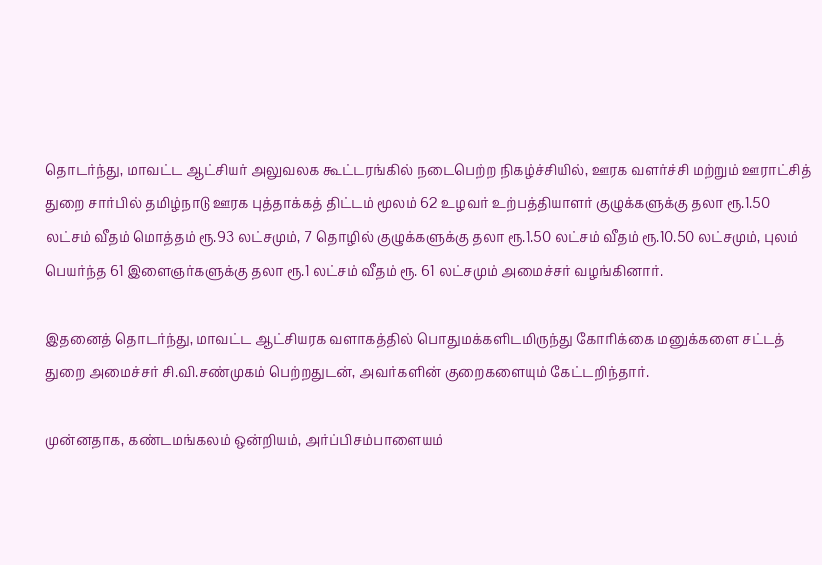தொடர்ந்து, மாவட்ட ஆட்சியர் அலுவலக கூட்டரங்கில் நடைபெற்ற நிகழ்ச்சியில், ஊரக வளர்ச்சி மற்றும் ஊராட்சித் துறை சார்பில் தமிழ்நாடு ஊரக புத்தாக்கத் திட்டம் மூலம் 62 உழவர் உற்பத்தியாளர் குழுக்களுக்கு தலா ரூ.1.50 லட்சம் வீதம் மொத்தம் ரூ.93 லட்சமும், 7 தொழில் குழுக்களுக்கு தலா ரூ.1.50 லட்சம் வீதம் ரூ.10.50 லட்சமும், புலம் பெயர்ந்த 61 இளைஞர்களுக்கு தலா ரூ.1 லட்சம் வீதம் ரூ. 61 லட்சமும் அமைச்சர் வழங்கினார்.

இதனைத் தொடர்ந்து, மாவட்ட ஆட்சியரக வளாகத்தில் பொதுமக்களிடமிருந்து கோரிக்கை மனுக்களை சட்டத் துறை அமைச்சர் சி.வி.சண்முகம் பெற்றதுடன், அவர்களின் குறைகளையும் கேட்டறிந்தார்.

முன்னதாக, கண்டமங்கலம் ஒன்றியம், அர்ப்பிசம்பாளையம்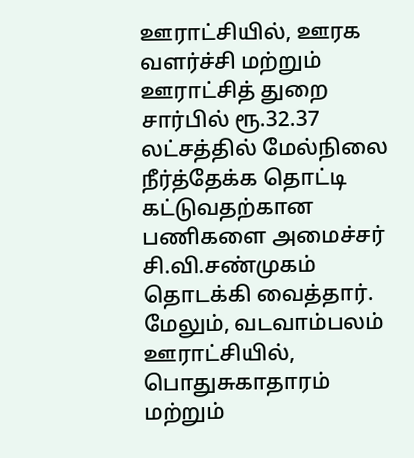ஊராட்சியில், ஊரக வளர்ச்சி மற்றும் ஊராட்சித் துறை சார்பில் ரூ.32.37 லட்சத்தில் மேல்நிலை நீர்த்தேக்க தொட்டி கட்டுவதற்கான பணிகளை அமைச்சர் சி.வி.சண்முகம் தொடக்கி வைத்தார். மேலும், வடவாம்பலம் ஊராட்சியில், பொதுசுகாதாரம் மற்றும்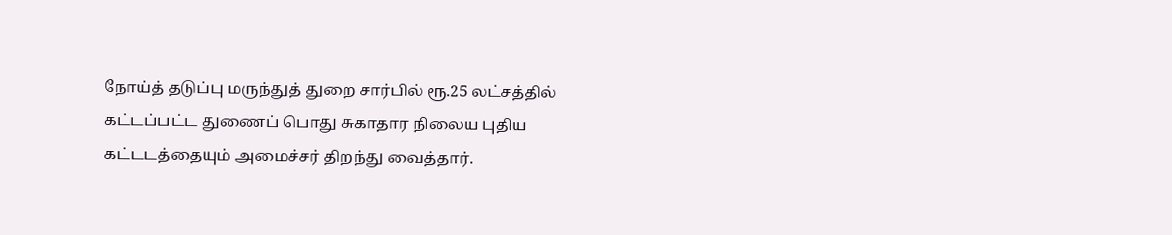நோய்த் தடுப்பு மருந்துத் துறை சார்பில் ரூ.25 லட்சத்தில் கட்டப்பட்ட துணைப் பொது சுகாதார நிலைய புதிய கட்டடத்தையும் அமைச்சர் திறந்து வைத்தார்.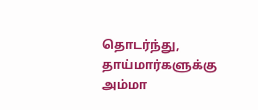தொடர்ந்து, தாய்மார்களுக்கு அம்மா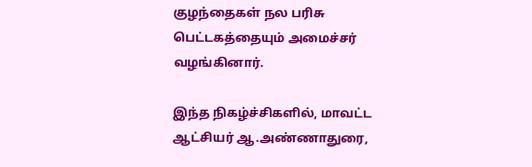குழந்தைகள் நல பரிசு பெட்டகத்தையும் அமைச்சர் வழங்கினார்.

இந்த நிகழ்ச்சிகளில், மாவட்ட ஆட்சியர் ஆ.அண்ணாதுரை,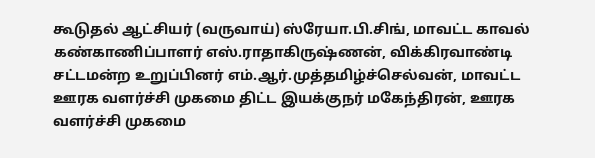கூடுதல் ஆட்சியர் (வருவாய்) ஸ்ரேயா.பி.சிங், மாவட்ட காவல் கண்காணிப்பாளர் எஸ்.ராதாகிருஷ்ணன், விக்கிரவாண்டி சட்டமன்ற உறுப்பினர் எம்.ஆர்.முத்தமிழ்ச்செல்வன், மாவட்ட ஊரக வளர்ச்சி முகமை திட்ட இயக்குநர் மகேந்திரன், ஊரக வளர்ச்சி முகமை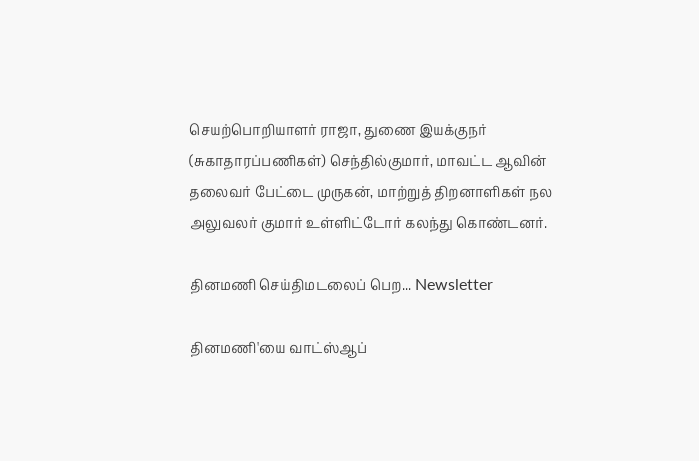செயற்பொறியாளர் ராஜா, துணை இயக்குநர் (சுகாதாரப்பணிகள்) செந்தில்குமார், மாவட்ட ஆவின் தலைவர் பேட்டை முருகன், மாற்றுத் திறனாளிகள் நல அலுவலர் குமார் உள்ளிட்டோர் கலந்து கொண்டனர்.

தினமணி செய்திமடலைப் பெற... Newsletter

தினமணி'யை வாட்ஸ்ஆப்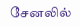சேனலில்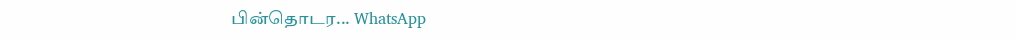பின்தொடர... WhatsApp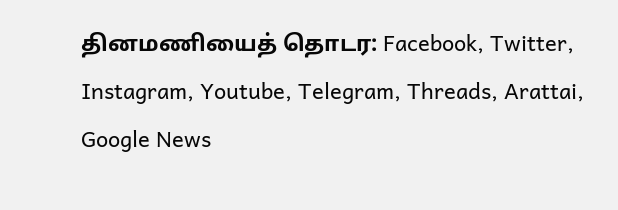தினமணியைத் தொடர: Facebook, Twitter, Instagram, Youtube, Telegram, Threads, Arattai, Google News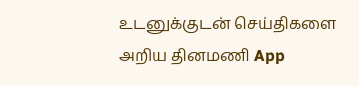உடனுக்குடன் செய்திகளை அறிய தினமணி App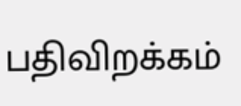பதிவிறக்கம்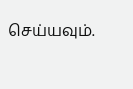செய்யவும்.